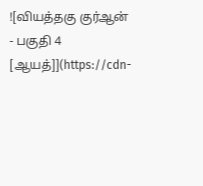![வியத்தகு குர்ஆன் - பகுதி 4 [ஆயத்]](https://cdn-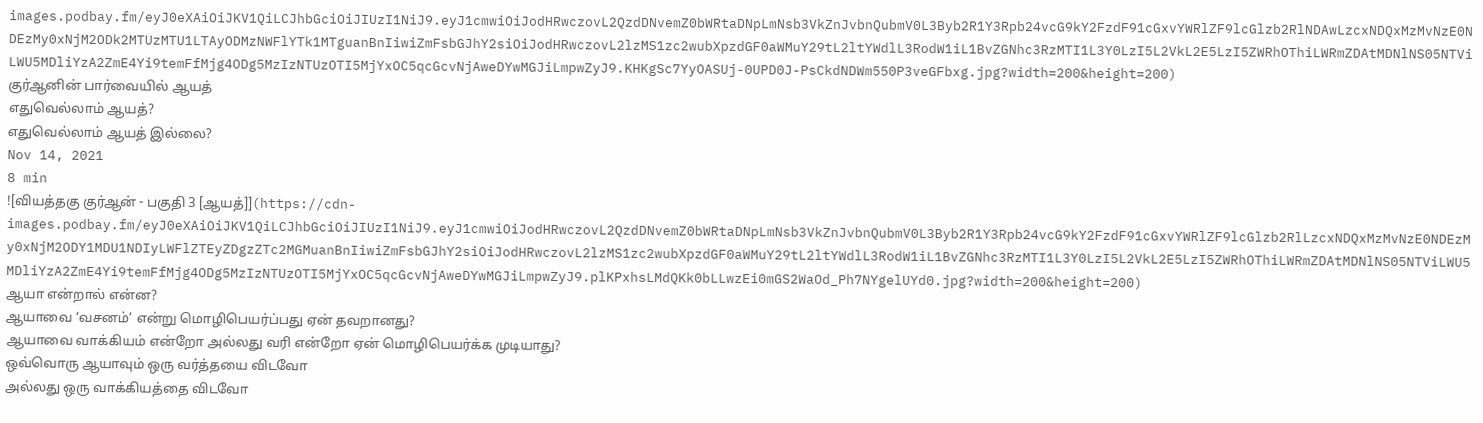images.podbay.fm/eyJ0eXAiOiJKV1QiLCJhbGciOiJIUzI1NiJ9.eyJ1cmwiOiJodHRwczovL2QzdDNvemZ0bWRtaDNpLmNsb3VkZnJvbnQubmV0L3Byb2R1Y3Rpb24vcG9kY2FzdF91cGxvYWRlZF9lcGlzb2RlNDAwLzcxNDQxMzMvNzE0NDEzMy0xNjM2ODk2MTUzMTU1LTAyODMzNWFlYTk1MTguanBnIiwiZmFsbGJhY2siOiJodHRwczovL2lzMS1zc2wubXpzdGF0aWMuY29tL2ltYWdlL3RodW1iL1BvZGNhc3RzMTI1L3Y0LzI5L2VkL2E5LzI5ZWRhOThiLWRmZDAtMDNlNS05NTViLWU5MDliYzA2ZmE4Yi9temFfMjg4ODg5MzIzNTUzOTI5MjYxOC5qcGcvNjAweDYwMGJiLmpwZyJ9.KHKgSc7YyOASUj-0UPD0J-PsCkdNDWm550P3veGFbxg.jpg?width=200&height=200)
குர்ஆனின் பார்வையில் ஆயத்
எதுவெல்லாம் ஆயத்?
எதுவெல்லாம் ஆயத் இல்லை?
Nov 14, 2021
8 min
![வியத்தகு குர்ஆன் - பகுதி 3 [ஆயத்]](https://cdn-images.podbay.fm/eyJ0eXAiOiJKV1QiLCJhbGciOiJIUzI1NiJ9.eyJ1cmwiOiJodHRwczovL2QzdDNvemZ0bWRtaDNpLmNsb3VkZnJvbnQubmV0L3Byb2R1Y3Rpb24vcG9kY2FzdF91cGxvYWRlZF9lcGlzb2RlLzcxNDQxMzMvNzE0NDEzMy0xNjM2ODY1MDU1NDIyLWFlZTEyZDgzZTc2MGMuanBnIiwiZmFsbGJhY2siOiJodHRwczovL2lzMS1zc2wubXpzdGF0aWMuY29tL2ltYWdlL3RodW1iL1BvZGNhc3RzMTI1L3Y0LzI5L2VkL2E5LzI5ZWRhOThiLWRmZDAtMDNlNS05NTViLWU5MDliYzA2ZmE4Yi9temFfMjg4ODg5MzIzNTUzOTI5MjYxOC5qcGcvNjAweDYwMGJiLmpwZyJ9.plKPxhsLMdQKk0bLLwzEi0mGS2WaOd_Ph7NYgelUYd0.jpg?width=200&height=200)
ஆயா என்றால் என்ன?
ஆயாவை ‘வசனம்’ என்று மொழிபெயர்ப்பது ஏன் தவறானது?
ஆயாவை வாக்கியம் என்றோ அல்லது வரி என்றோ ஏன் மொழிபெயர்க்க முடியாது?
ஒவ்வொரு ஆயாவும் ஒரு வர்த்தயை விடவோ
அல்லது ஒரு வாக்கியத்தை விடவோ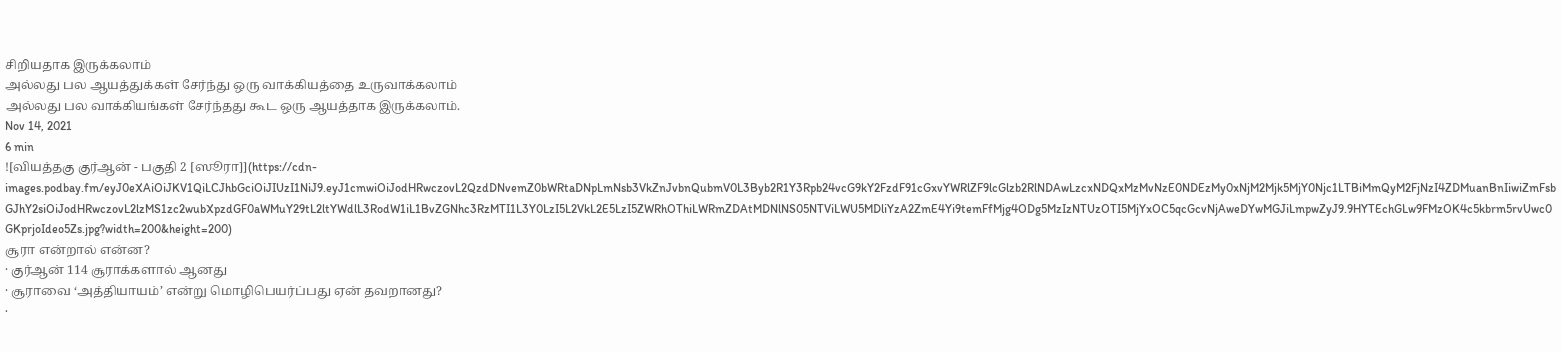சிறியதாக இருக்கலாம்
அல்லது பல ஆயத்துக்கள் சேர்ந்து ஒரு வாக்கியத்தை உருவாக்கலாம்
அல்லது பல வாக்கியங்கள் சேர்ந்தது கூட ஒரு ஆயத்தாக இருக்கலாம்.
Nov 14, 2021
6 min
![வியத்தகு குர்ஆன் - பகுதி 2 [ஸூரா]](https://cdn-images.podbay.fm/eyJ0eXAiOiJKV1QiLCJhbGciOiJIUzI1NiJ9.eyJ1cmwiOiJodHRwczovL2QzdDNvemZ0bWRtaDNpLmNsb3VkZnJvbnQubmV0L3Byb2R1Y3Rpb24vcG9kY2FzdF91cGxvYWRlZF9lcGlzb2RlNDAwLzcxNDQxMzMvNzE0NDEzMy0xNjM2Mjk5MjY0Njc1LTBiMmQyM2FjNzI4ZDMuanBnIiwiZmFsbGJhY2siOiJodHRwczovL2lzMS1zc2wubXpzdGF0aWMuY29tL2ltYWdlL3RodW1iL1BvZGNhc3RzMTI1L3Y0LzI5L2VkL2E5LzI5ZWRhOThiLWRmZDAtMDNlNS05NTViLWU5MDliYzA2ZmE4Yi9temFfMjg4ODg5MzIzNTUzOTI5MjYxOC5qcGcvNjAweDYwMGJiLmpwZyJ9.9HYTEchGLw9FMzOK4c5kbrm5rvUwc0GKprjoIdeo5Zs.jpg?width=200&height=200)
சூரா என்றால் என்ன?
· குர்ஆன் 114 சூராக்களால் ஆனது
· சூராவை ‘அத்தியாயம்’ என்று மொழிபெயர்ப்பது ஏன் தவறானது?
·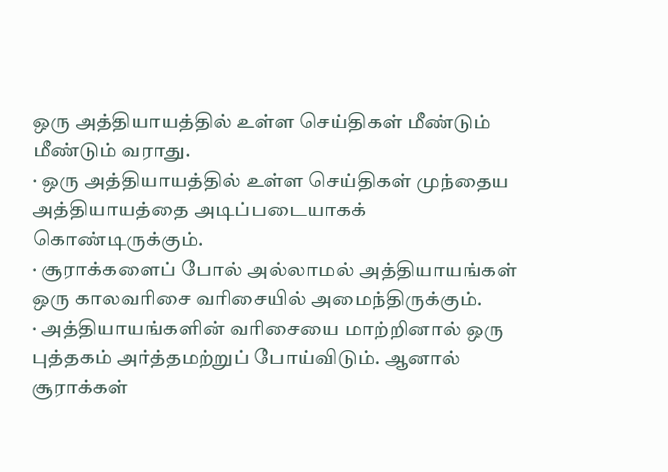ஒரு அத்தியாயத்தில் உள்ள செய்திகள் மீண்டும் மீண்டும் வராது.
· ஒரு அத்தியாயத்தில் உள்ள செய்திகள் முந்தைய அத்தியாயத்தை அடிப்படையாகக் கொண்டிருக்கும்.
· சூராக்களைப் போல் அல்லாமல் அத்தியாயங்கள் ஒரு காலவரிசை வரிசையில் அமைந்திருக்கும்.
· அத்தியாயங்களின் வரிசையை மாற்றினால் ஒரு புத்தகம் அர்த்தமற்றுப் போய்விடும். ஆனால் சூராக்கள்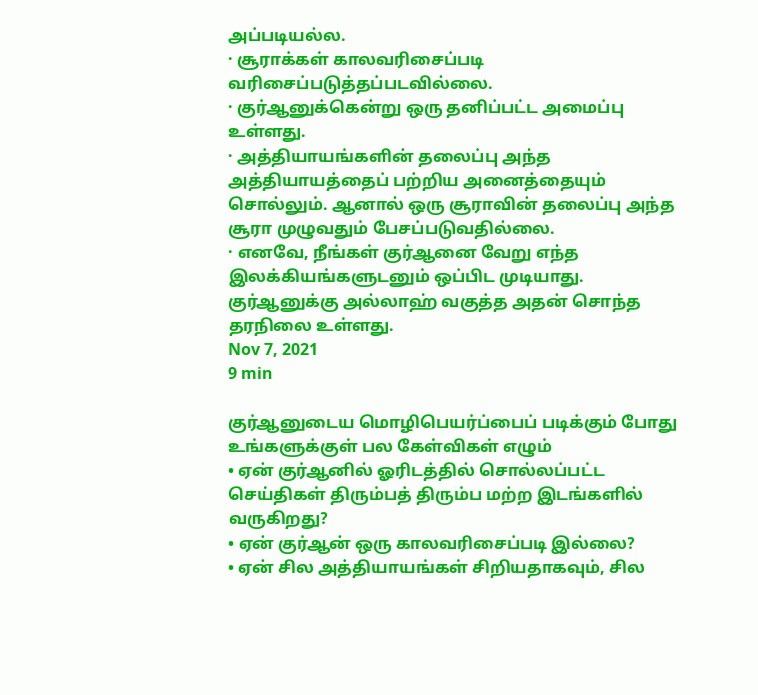அப்படியல்ல.
· சூராக்கள் காலவரிசைப்படி வரிசைப்படுத்தப்படவில்லை.
· குர்ஆனுக்கென்று ஒரு தனிப்பட்ட அமைப்பு உள்ளது.
· அத்தியாயங்களின் தலைப்பு அந்த அத்தியாயத்தைப் பற்றிய அனைத்தையும் சொல்லும். ஆனால் ஒரு சூராவின் தலைப்பு அந்த சூரா முழுவதும் பேசப்படுவதில்லை.
· எனவே, நீங்கள் குர்ஆனை வேறு எந்த இலக்கியங்களுடனும் ஒப்பிட முடியாது. குர்ஆனுக்கு அல்லாஹ் வகுத்த அதன் சொந்த தரநிலை உள்ளது.
Nov 7, 2021
9 min

குர்ஆனுடைய மொழிபெயர்ப்பைப் படிக்கும் போது உங்களுக்குள் பல கேள்விகள் எழும்
• ஏன் குர்ஆனில் ஓரிடத்தில் சொல்லப்பட்ட செய்திகள் திரும்பத் திரும்ப மற்ற இடங்களில் வருகிறது?
• ஏன் குர்ஆன் ஒரு காலவரிசைப்படி இல்லை?
• ஏன் சில அத்தியாயங்கள் சிறியதாகவும், சில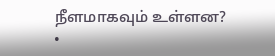நீளமாகவும் உள்ளன?
•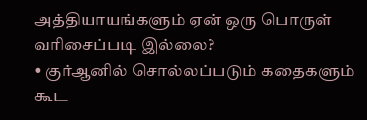அத்தியாயங்களும் ஏன் ஒரு பொருள் வரிசைப்படி இல்லை?
• குர்ஆனில் சொல்லப்படும் கதைகளும் கூட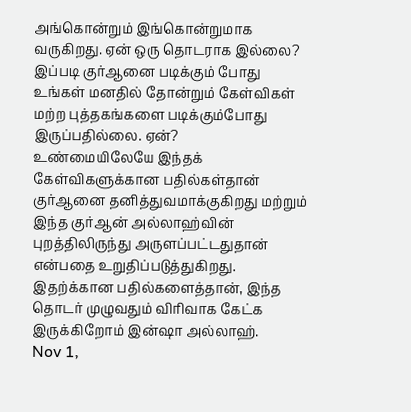அங்கொன்றும் இங்கொன்றுமாக வருகிறது. ஏன் ஒரு தொடராக இல்லை?
இப்படி குர்ஆனை படிக்கும் போது உங்கள் மனதில் தோன்றும் கேள்விகள் மற்ற புத்தகங்களை படிக்கும்போது இருப்பதில்லை. ஏன்?
உண்மையிலேயே இந்தக் கேள்விகளுக்கான பதில்கள்தான் குர்ஆனை தனித்துவமாக்குகிறது மற்றும் இந்த குர்ஆன் அல்லாஹ்வின் புறத்திலிருந்து அருளப்பட்டதுதான் என்பதை உறுதிப்படுத்துகிறது.
இதற்க்கான பதில்களைத்தான், இந்த தொடர் முழுவதும் விரிவாக கேட்க இருக்கிறோம் இன்ஷா அல்லாஹ்.
Nov 1,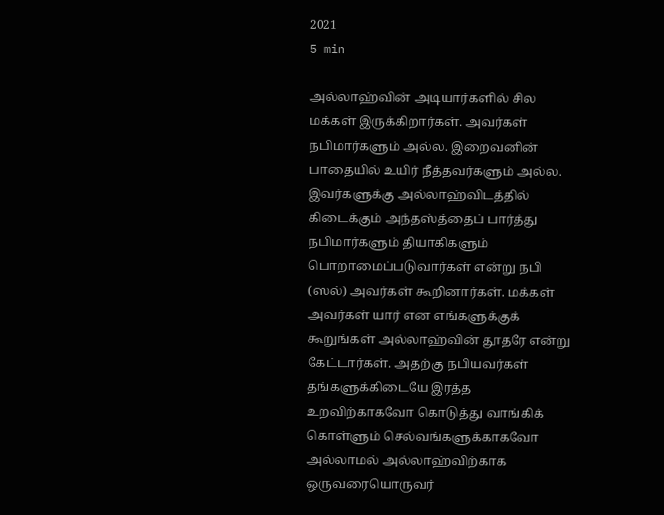2021
5 min

அல்லாஹ்வின் அடியார்களில் சில மக்கள் இருக்கிறார்கள். அவர்கள் நபிமார்களும் அல்ல. இறைவனின் பாதையில் உயிர் நீத்தவர்களும் அல்ல. இவர்களுக்கு அல்லாஹ்விடத்தில் கிடைக்கும் அந்தஸ்த்தைப் பார்த்து நபிமார்களும் தியாகிகளும் பொறாமைப்படுவார்கள் என்று நபி (ஸல்) அவர்கள் கூறினார்கள். மக்கள் அவர்கள் யார் என எங்களுக்குக் கூறுங்கள் அல்லாஹ்வின் தூதரே என்று கேட்டார்கள். அதற்கு நபியவர்கள் தங்களுக்கிடையே இரத்த உறவிற்காகவோ கொடுத்து வாங்கிக் கொள்ளும் செல்வங்களுக்காகவோ அல்லாமல் அல்லாஹ்விற்காக ஒருவரையொருவர்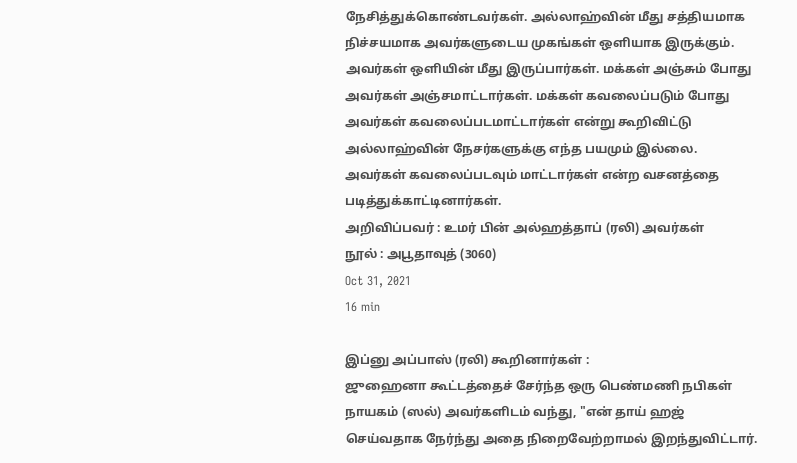நேசித்துக்கொண்டவர்கள். அல்லாஹ்வின் மீது சத்தியமாக நிச்சயமாக அவர்களுடைய முகங்கள் ஒளியாக இருக்கும். அவர்கள் ஒளியின் மீது இருப்பார்கள். மக்கள் அஞ்சும் போது அவர்கள் அஞ்சமாட்டார்கள். மக்கள் கவலைப்படும் போது அவர்கள் கவலைப்படமாட்டார்கள் என்று கூறிவிட்டு அல்லாஹ்வின் நேசர்களுக்கு எந்த பயமும் இல்லை. அவர்கள் கவலைப்படவும் மாட்டார்கள் என்ற வசனத்தை படித்துக்காட்டினார்கள்.
அறிவிப்பவர் : உமர் பின் அல்ஹத்தாப் (ரலி) அவர்கள்
நூல் : அபூதாவுத் (3060)
Oct 31, 2021
16 min

இப்னு அப்பாஸ் (ரலி) கூறினார்கள் :
ஜுஹைனா கூட்டத்தைச் சேர்ந்த ஒரு பெண்மணி நபிகள் நாயகம் (ஸல்) அவர்களிடம் வந்து, "என் தாய் ஹஜ் செய்வதாக நேர்ந்து அதை நிறைவேற்றாமல் இறந்துவிட்டார்.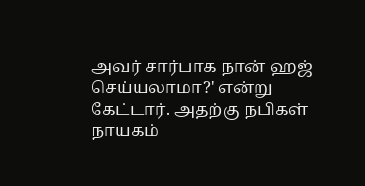அவர் சார்பாக நான் ஹஜ் செய்யலாமா?' என்று கேட்டார். அதற்கு நபிகள் நாயகம்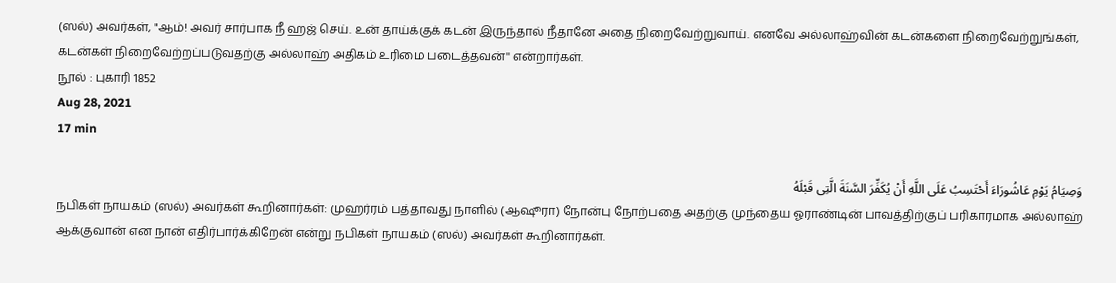(ஸல்) அவர்கள், "ஆம்! அவர் சார்பாக நீ ஹஜ் செய். உன் தாய்க்குக் கடன் இருந்தால் நீதானே அதை நிறைவேற்றுவாய். எனவே அல்லாஹ்வின் கடன்களை நிறைவேற்றுங்கள், கடன்கள் நிறைவேற்றப்படுவதற்கு அல்லாஹ் அதிகம் உரிமை படைத்தவன்'' என்றார்கள்.
நூல் : புகாரி 1852
Aug 28, 2021
17 min

وَصِيَامُ يَوْمِ عَاشُورَاءَ أَحْتَسِبُ عَلَى اللَّهِ أَنْ يُكَفِّرَ السَّنَةَ الَّتِى قَبْلَهُ
நபிகள் நாயகம் (ஸல்) அவர்கள் கூறினார்கள்: முஹர்ரம் பத்தாவது நாளில் (ஆஷூரா) நோன்பு நோற்பதை அதற்கு முந்தைய ஓராண்டின் பாவத்திற்குப் பரிகாரமாக அல்லாஹ் ஆக்குவான் என நான் எதிர்பார்க்கிறேன் என்று நபிகள் நாயகம் (ஸல்) அவர்கள் கூறினார்கள்.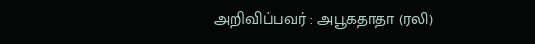அறிவிப்பவர் : அபூகதாதா (ரலி)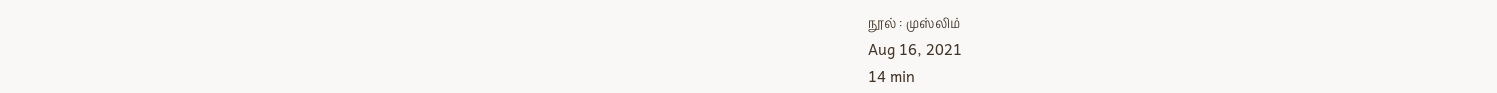நூல் : முஸ்லிம்
Aug 16, 2021
14 min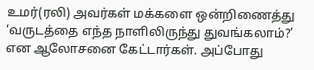உமர்(ரலி) அவர்கள் மக்களை ஒன்றிணைத்து ‘வருடத்தை எந்த நாளிலிருந்து துவங்கலாம்?’ என ஆலோசனை கேட்டார்கள். அப்போது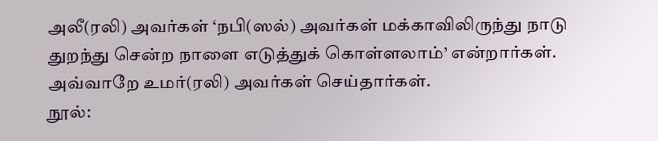அலீ(ரலி) அவர்கள் ‘நபி(ஸல்) அவர்கள் மக்காவிலிருந்து நாடு துறந்து சென்ற நாளை எடுத்துக் கொள்ளலாம்’ என்றார்கள். அவ்வாறே உமர்(ரலி) அவர்கள் செய்தார்கள்.
நூல்: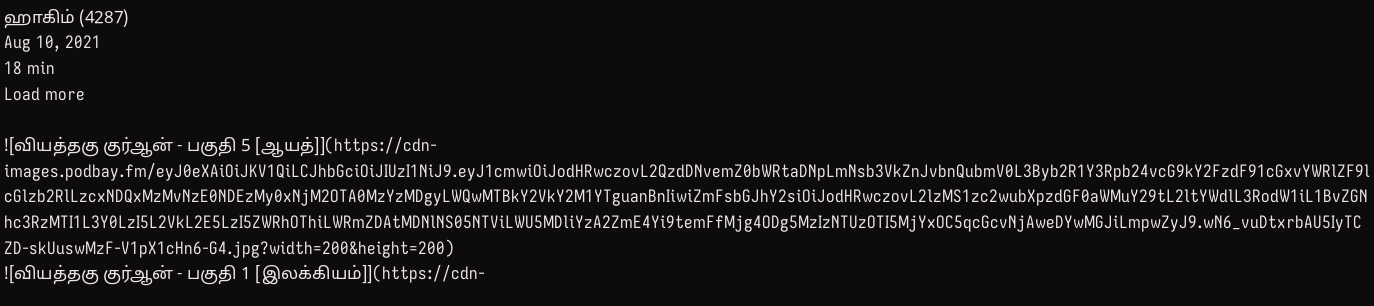ஹாகிம் (4287)
Aug 10, 2021
18 min
Load more

![வியத்தகு குர்ஆன் - பகுதி 5 [ஆயத்]](https://cdn-images.podbay.fm/eyJ0eXAiOiJKV1QiLCJhbGciOiJIUzI1NiJ9.eyJ1cmwiOiJodHRwczovL2QzdDNvemZ0bWRtaDNpLmNsb3VkZnJvbnQubmV0L3Byb2R1Y3Rpb24vcG9kY2FzdF91cGxvYWRlZF9lcGlzb2RlLzcxNDQxMzMvNzE0NDEzMy0xNjM2OTA0MzYzMDgyLWQwMTBkY2VkY2M1YTguanBnIiwiZmFsbGJhY2siOiJodHRwczovL2lzMS1zc2wubXpzdGF0aWMuY29tL2ltYWdlL3RodW1iL1BvZGNhc3RzMTI1L3Y0LzI5L2VkL2E5LzI5ZWRhOThiLWRmZDAtMDNlNS05NTViLWU5MDliYzA2ZmE4Yi9temFfMjg4ODg5MzIzNTUzOTI5MjYxOC5qcGcvNjAweDYwMGJiLmpwZyJ9.wN6_vuDtxrbAU5IyTCZD-skUuswMzF-V1pX1cHn6-G4.jpg?width=200&height=200)
![வியத்தகு குர்ஆன் - பகுதி 1 [இலக்கியம்]](https://cdn-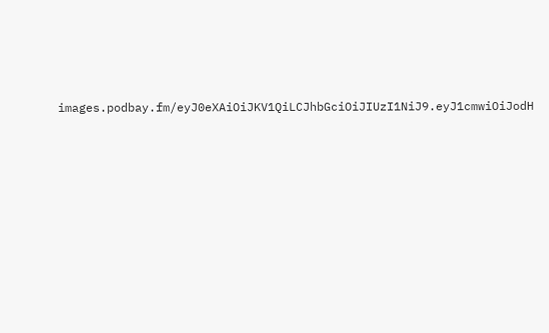images.podbay.fm/eyJ0eXAiOiJKV1QiLCJhbGciOiJIUzI1NiJ9.eyJ1cmwiOiJodH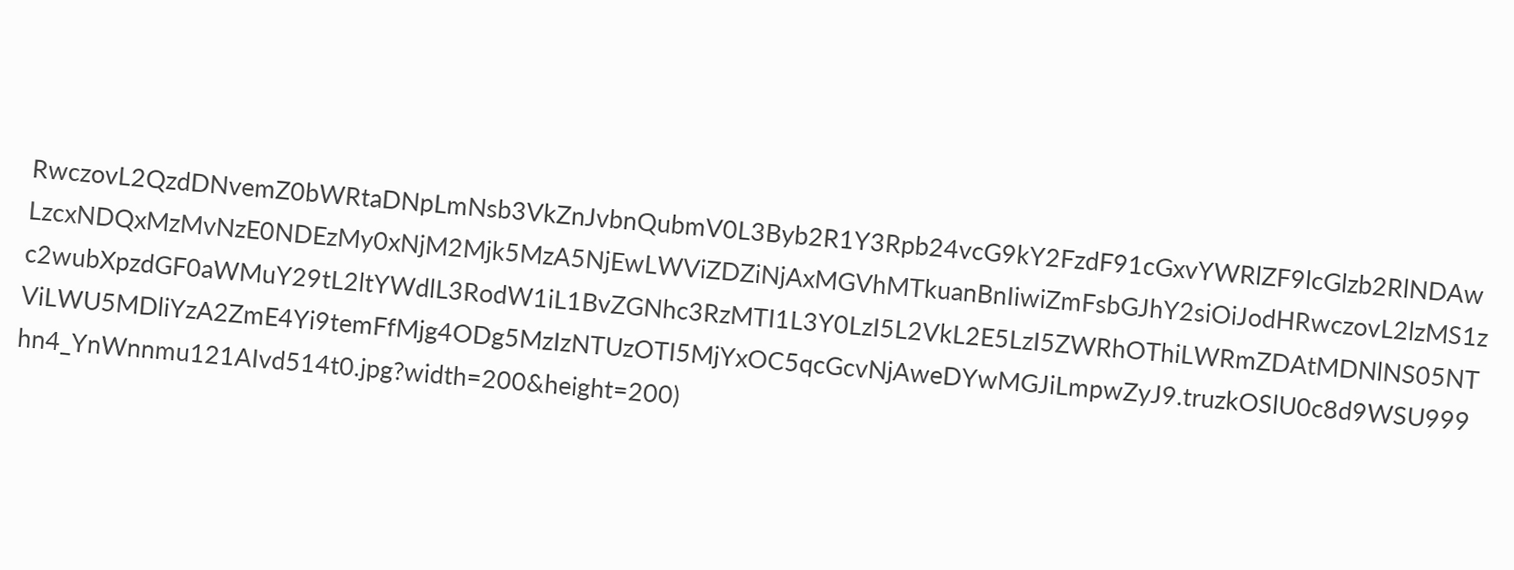RwczovL2QzdDNvemZ0bWRtaDNpLmNsb3VkZnJvbnQubmV0L3Byb2R1Y3Rpb24vcG9kY2FzdF91cGxvYWRlZF9lcGlzb2RlNDAwLzcxNDQxMzMvNzE0NDEzMy0xNjM2Mjk5MzA5NjEwLWViZDZiNjAxMGVhMTkuanBnIiwiZmFsbGJhY2siOiJodHRwczovL2lzMS1zc2wubXpzdGF0aWMuY29tL2ltYWdlL3RodW1iL1BvZGNhc3RzMTI1L3Y0LzI5L2VkL2E5LzI5ZWRhOThiLWRmZDAtMDNlNS05NTViLWU5MDliYzA2ZmE4Yi9temFfMjg4ODg5MzIzNTUzOTI5MjYxOC5qcGcvNjAweDYwMGJiLmpwZyJ9.truzkOSlU0c8d9WSU999hn4_YnWnnmu121AIvd514t0.jpg?width=200&height=200)